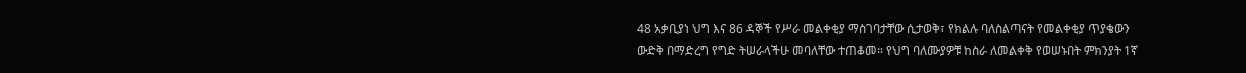48 አቃቢያነ ህግ እና 86 ዳኞች የሥራ መልቀቂያ ማስገባታቸው ሲታወቅ፣ የክልሉ ባለስልጣናት የመልቀቂያ ጥያቄውን ውድቅ በማድረግ የግድ ትሠራላችሁ መባለቸው ተጠቆመ። የህግ ባለሙያዎቹ ከስራ ለመልቀቅ የወሠኑበት ምክንያት 1ኛ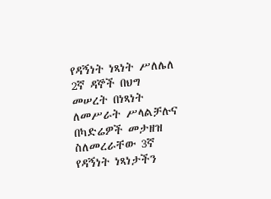የዳኝነት ነጻነት ሥለሌለ 2ኛ ዳኞች በህግ መሠረት በነጻነት ለመሥራት ሥላልቻሉና በካድሬዎች መታዘዝ ስለመረራቸው 3ኛ የዳኝነት ነጻነታችን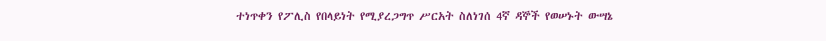ተነጥቀን የፖሊስ የበላይነት የሚያረጋግጥ ሥርአት ስለነገሰ 4ኛ ዳኞች የወሠኑት ውሣኔ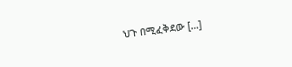ህጉ በሚፈቅደው […]